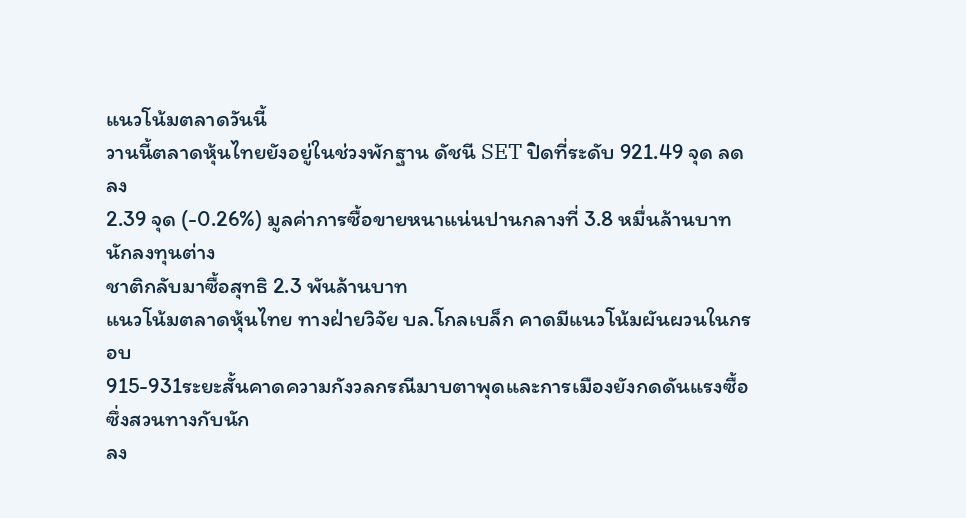แนวโน้มตลาดวันนี้
วานนี้ตลาดหุ้นไทยยังอยู่ในช่วงพักฐาน ดัชนี SET ปิดที่ระดับ 921.49 จุด ลดลง
2.39 จุด (-0.26%) มูลค่าการซื้อขายหนาแน่นปานกลางที่ 3.8 หมื่นล้านบาท นักลงทุนต่าง
ชาติกลับมาซื้อสุทธิ 2.3 พันล้านบาท
แนวโน้มตลาดหุ้นไทย ทางฝ่ายวิจัย บล.โกลเบล็ก คาดมีแนวโน้มผันผวนในกรอบ
915-931ระยะสั้นคาดความกังวลกรณีมาบตาพุดและการเมืองยังกดดันแรงซื้อ ซึ่งสวนทางกับนัก
ลง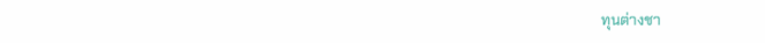ทุนต่างชา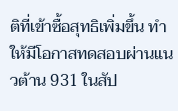ติที่เข้าซื้อสุทธิเพิ่มขึ้น ทำให้มีโอกาสทดสอบผ่านแนวต้าน 931 ในสัป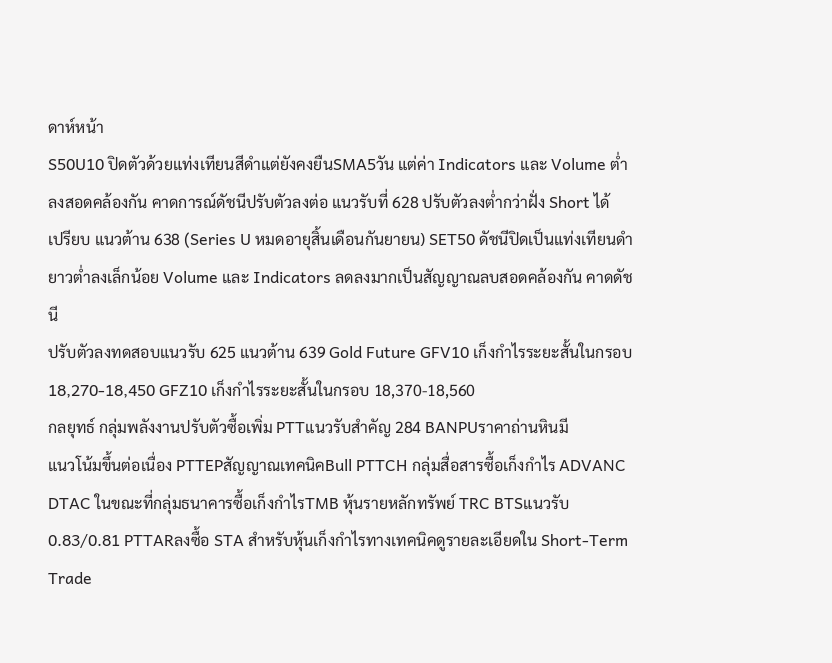ดาห์หน้า
S50U10 ปิดตัวด้วยแท่งเทียนสีดำแต่ยังคงยืนSMA5วัน แต่ค่า Indicators และ Volume ต่ำ
ลงสอดคล้องกัน คาดการณ์ดัชนีปรับตัวลงต่อ แนวรับที่ 628 ปรับตัวลงต่ำกว่าฝั่ง Short ได้
เปรียบ แนวต้าน 638 (Series U หมดอายุสิ้นเดือนกันยายน) SET50 ดัชนีปิดเป็นแท่งเทียนดำ
ยาวต่ำลงเล็กน้อย Volume และ Indicators ลดลงมากเป็นสัญญาณลบสอดคล้องกัน คาดดัชนี
ปรับตัวลงทดสอบแนวรับ 625 แนวต้าน 639 Gold Future GFV10 เก็งกำไรระยะสั้นในกรอบ
18,270-18,450 GFZ10 เก็งกำไรระยะสั้นในกรอบ 18,370-18,560
กลยุทธ์ กลุ่มพลังงานปรับตัวซื้อเพิ่ม PTTแนวรับสำคัญ 284 BANPUราคาถ่านหินมี
แนวโน้มขึ้นต่อเนื่อง PTTEPสัญญาณเทคนิคBull PTTCH กลุ่มสื่อสารซื้อเก็งกำไร ADVANC
DTAC ในขณะที่กลุ่มธนาคารซื้อเก็งกำไรTMB หุ้นรายหลักทรัพย์ TRC BTSแนวรับ
0.83/0.81 PTTARลงซื้อ STA สำหรับหุ้นเก็งกำไรทางเทคนิคดูรายละเอียดใน Short-Term
Trade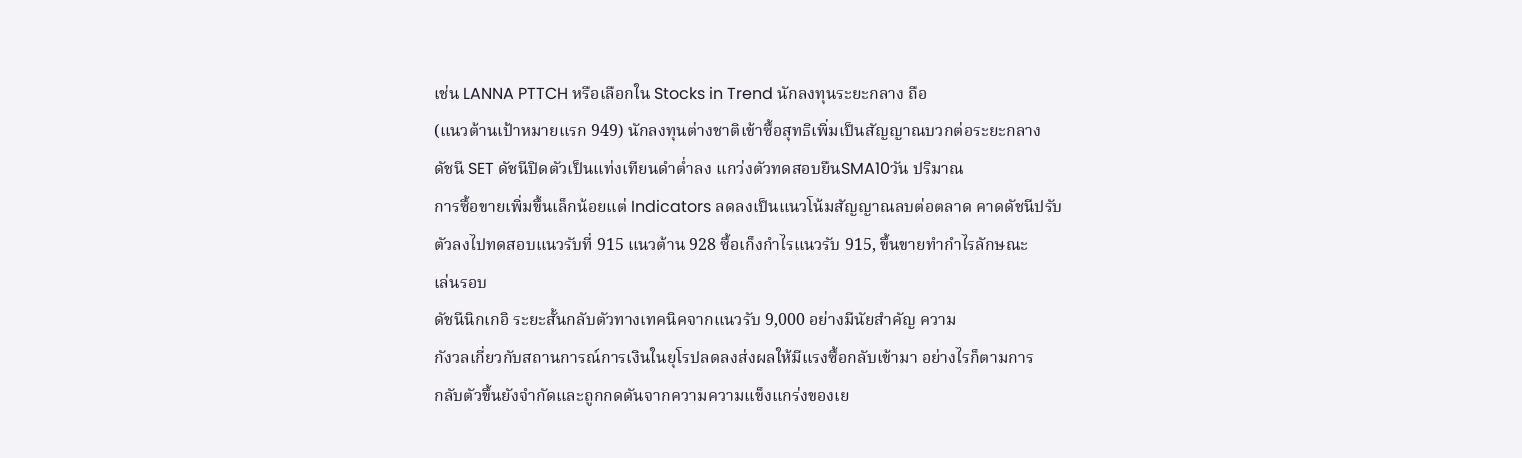เช่น LANNA PTTCH หรือเลือกใน Stocks in Trend นักลงทุนระยะกลาง ถือ
(แนวต้านเป้าหมายแรก 949) นักลงทุนต่างชาติเข้าซื้อสุทธิเพิ่มเป็นสัญญาณบวกต่อระยะกลาง
ดัชนี SET ดัชนีปิดตัวเป็นแท่งเทียนดำต่ำลง แกว่งตัวทดสอบยืนSMA10วัน ปริมาณ
การซื้อขายเพิ่มขึ้นเล็กน้อยแต่ Indicators ลดลงเป็นแนวโน้มสัญญาณลบต่อตลาด คาดดัชนีปรับ
ตัวลงไปทดสอบแนวรับที่ 915 แนวต้าน 928 ซื้อเก็งกำไรแนวรับ 915, ขึ้นขายทำกำไรลักษณะ
เล่นรอบ
ดัชนีนิกเกอิ ระยะสั้นกลับตัวทางเทคนิคจากแนวรับ 9,000 อย่างมีนัยสำคัญ ความ
กังวลเกี่ยวกับสถานการณ์การเงินในยุโรปลดลงส่งผลให้มีแรงซื้อกลับเข้ามา อย่างไรก็ตามการ
กลับตัวขึ้นยังจำกัดและถูกกดดันจากความความแข็งแกร่งของเย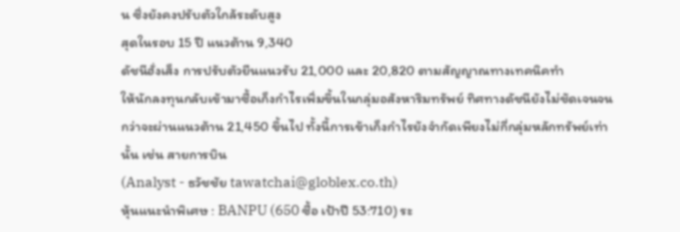น ซึ่งยังคงปรับตัวใกล้ระดับสูง
สุดในรอบ 15 ปี แนวต้าน 9,340
ดัชนีฮั่งเส็ง การปรับตัวยืนแนวรับ 21,000 และ 20,820 ตามสัญญาณทางเทคนิคทำ
ให้นักลงทุนกลับเข้ามาซื้อเก็งกำไรเพิ่มขึ้นในกลุ่มอสังหาริมทรัพย์ ทิศทางดัชนียังไม่ชัดเจนจน
กว่าจะผ่านแนวต้าน 21,450 ขึ้นไป ทั้งนี้การเข้าเก็งกำไรยังจำกัดเพียงไม่กี่กลุ่มหลักทรัพย์เท่า
นั้น เช่น สายการบิน
(Analyst - ธวัชชัย tawatchai@globlex.co.th)
หุ้นแนะนำพิเศษ : BANPU (650 ซื้อ เป้าปี 53:710) ระ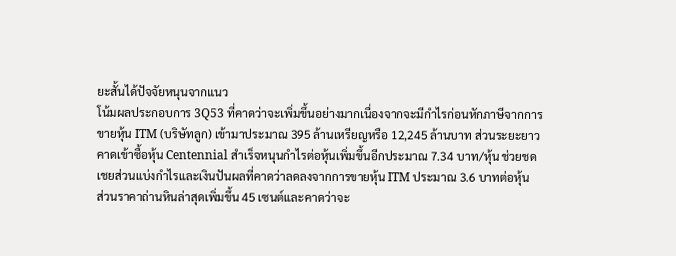ยะสั้นได้ปัจจัยหนุนจากแนว
โน้มผลประกอบการ 3Q53 ที่คาดว่าจะเพิ่มขึ้นอย่างมากเนื่องจากจะมีกำไรก่อนหักภาษีจากการ
ขายหุ้น ITM (บริษัทลูก) เข้ามาประมาณ 395 ล้านเหรียญหรือ 12,245 ล้านบาท ส่วนระยะยาว
คาดเข้าซื้อหุ้น Centennial สำเร็จหนุนกำไรต่อหุ้นเพิ่มขึ้นอีกประมาณ 7.34 บาท/หุ้น ช่วยชด
เชยส่วนแบ่งกำไรและเงินปันผลที่คาดว่าลดลงจากการขายหุ้น ITM ประมาณ 3.6 บาทต่อหุ้น
ส่วนราคาถ่านหินล่าสุดเพิ่มขึ้น 45 เซนต์และคาดว่าจะ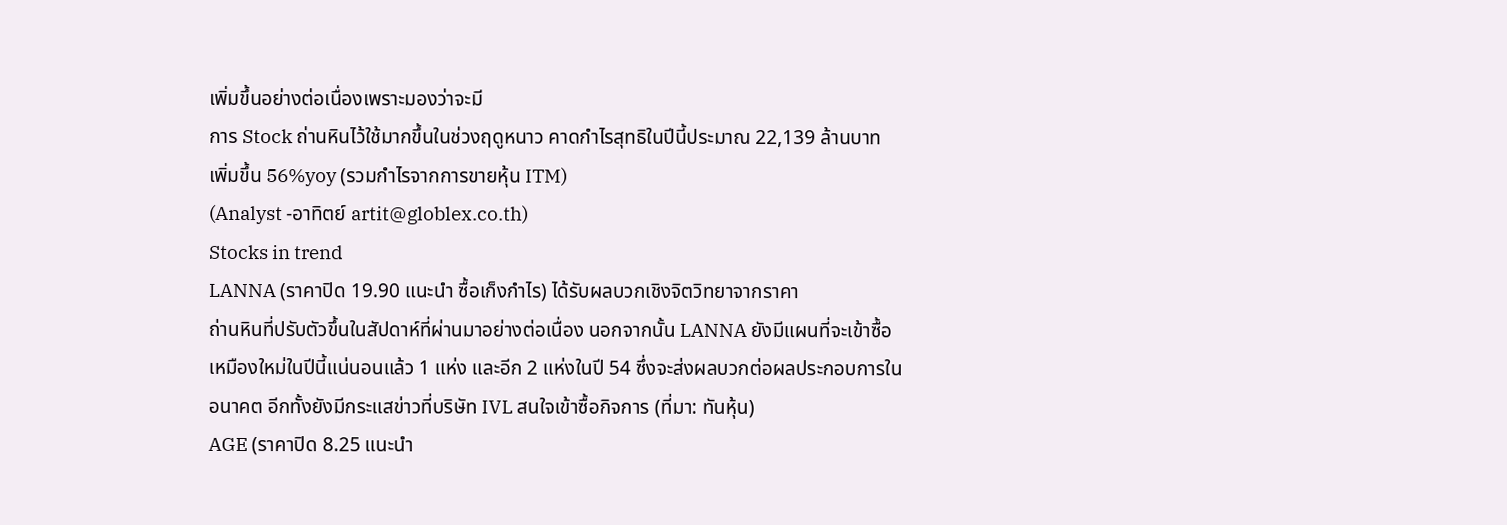เพิ่มขึ้นอย่างต่อเนื่องเพราะมองว่าจะมี
การ Stock ถ่านหินไว้ใช้มากขึ้นในช่วงฤดูหนาว คาดกำไรสุทธิในปีนี้ประมาณ 22,139 ล้านบาท
เพิ่มขึ้น 56%yoy (รวมกำไรจากการขายหุ้น ITM)
(Analyst -อาทิตย์ artit@globlex.co.th)
Stocks in trend
LANNA (ราคาปิด 19.90 แนะนำ ซื้อเก็งกำไร) ได้รับผลบวกเชิงจิตวิทยาจากราคา
ถ่านหินที่ปรับตัวขึ้นในสัปดาห์ที่ผ่านมาอย่างต่อเนื่อง นอกจากนั้น LANNA ยังมีแผนที่จะเข้าซื้อ
เหมืองใหม่ในปีนี้แน่นอนแล้ว 1 แห่ง และอีก 2 แห่งในปี 54 ซึ่งจะส่งผลบวกต่อผลประกอบการใน
อนาคต อีกทั้งยังมีกระแสข่าวที่บริษัท IVL สนใจเข้าซื้อกิจการ (ที่มา: ทันหุ้น)
AGE (ราคาปิด 8.25 แนะนำ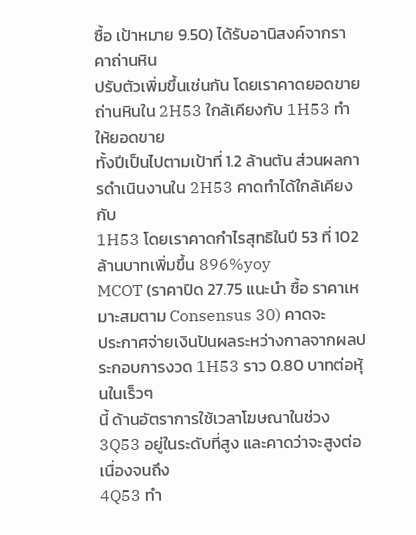ซื้อ เป้าหมาย 9.50) ได้รับอานิสงค์จากราคาถ่านหิน
ปรับตัวเพิ่มขึ้นเช่นกัน โดยเราคาดยอดขายถ่านหินใน 2H53 ใกล้เคียงกับ 1H53 ทำให้ยอดขาย
ทั้งปีเป็นไปตามเป้าที่ 1.2 ล้านตัน ส่วนผลการดำเนินงานใน 2H53 คาดทำได้ใกล้เคียงกับ
1H53 โดยเราคาดกำไรสุทธิในปี 53 ที่ 102 ล้านบาทเพิ่มขึ้น 896%yoy
MCOT (ราคาปิด 27.75 แนะนำ ซื้อ ราคาเหมาะสมตาม Consensus 30) คาดจะ
ประกาศจ่ายเงินปันผลระหว่างกาลจากผลประกอบการงวด 1H53 ราว 0.80 บาทต่อหุ้นในเร็วๆ
นี้ ด้านอัตราการใช้เวลาโฆษณาในช่วง 3Q53 อยู่ในระดับที่สูง และคาดว่าจะสูงต่อเนื่องจนถึง
4Q53 ทำ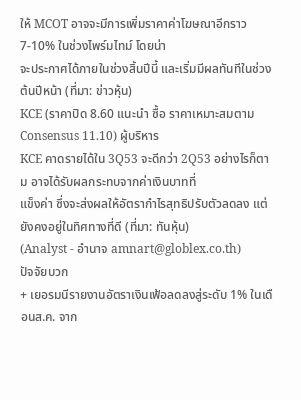ให้ MCOT อาจจะมีการเพิ่มราคาค่าโฆษณาอีกราว 7-10% ในช่วงไพร์มไทม์ โดยน่า
จะประกาศได้ภายในช่วงสิ้นปีนี้ และเริ่มมีผลทันทีในช่วงต้นปีหน้า (ที่มา: ข่าวหุ้น)
KCE (ราคาปิด 8.60 แนะนำ ซื้อ ราคาเหมาะสมตาม Consensus 11.10) ผู้บริหาร
KCE คาดรายได้ใน 3Q53 จะดีกว่า 2Q53 อย่างไรก็ตาม อาจได้รับผลกระทบจากค่าเงินบาทที่
แข็งค่า ซึ่งจะส่งผลให้อัตรากำไรสุทธิปรับตัวลดลง แต่ยังคงอยู่ในทิศทางที่ดี (ที่มา: ทันหุ้น)
(Analyst - อำนาจ amnart@globlex.co.th)
ปัจจัยบวก
+ เยอรมนีรายงานอัตราเงินเฟ้อลดลงสู่ระดับ 1% ในเดือนส.ค. จาก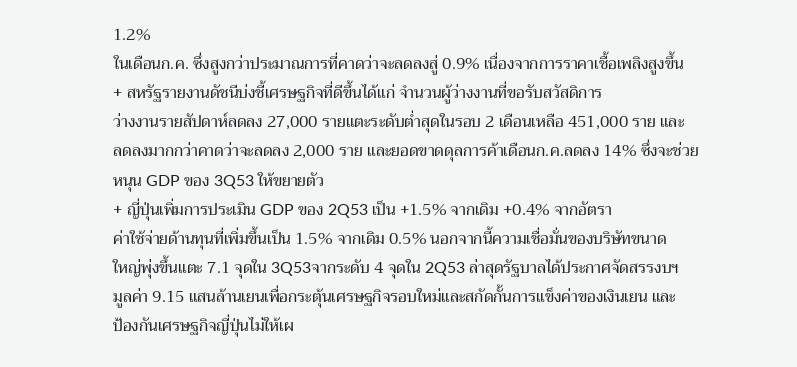1.2%
ในเดือนก.ค. ซึ่งสูงกว่าประมาณการที่คาดว่าจะลดลงสู่ 0.9% เนื่องจากการราคาเชื้อเพลิงสูงขึ้น
+ สหรัฐรายงานดัชนีบ่งชี้เศรษฐกิจที่ดีขึ้นได้แก่ จำนวนผู้ว่างงานที่ขอรับสวัสดิการ
ว่างงานรายสัปดาห์ลดลง 27,000 รายแตะระดับต่ำสุดในรอบ 2 เดือนเหลือ 451,000 ราย และ
ลดลงมากกว่าคาดว่าจะลดลง 2,000 ราย และยอดขาดดุลการค้าเดือนก.ค.ลดลง 14% ซึ่งจะช่วย
หนุน GDP ของ 3Q53 ให้ขยายตัว
+ ญี่ปุ่นเพิ่มการประเมิน GDP ของ 2Q53 เป็น +1.5% จากเดิม +0.4% จากอัตรา
ค่าใช้จ่ายด้านทุนที่เพิ่มขึ้นเป็น 1.5% จากเดิม 0.5% นอกจากนี้ความเชื่อมั่นของบริษัทขนาด
ใหญ่พุ่งขึ้นแตะ 7.1 จุดใน 3Q53จากระดับ 4 จุดใน 2Q53 ล่าสุดรัฐบาลได้ประกาศจัดสรรงบฯ
มูลค่า 9.15 แสนล้านเยนเพื่อกระตุ้นเศรษฐกิจรอบใหม่และสกัดกั้นการแข็งค่าของเงินเยน และ
ป้องกันเศรษฐกิจญี่ปุ่นไม่ให้เผ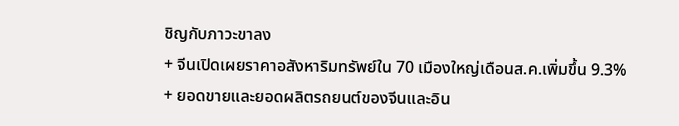ชิญกับภาวะขาลง
+ จีนเปิดเผยราคาอสังหาริมทรัพย์ใน 70 เมืองใหญ่เดือนส.ค.เพิ่มขึ้น 9.3%
+ ยอดขายและยอดผลิตรถยนต์ของจีนและอิน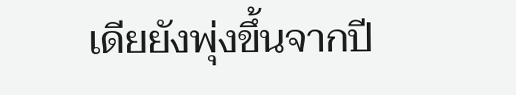เดียยังพุ่งขึ้นจากปี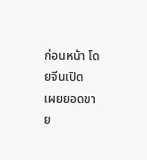ก่อนหน้า โดยจีนเปิด
เผยยอดขาย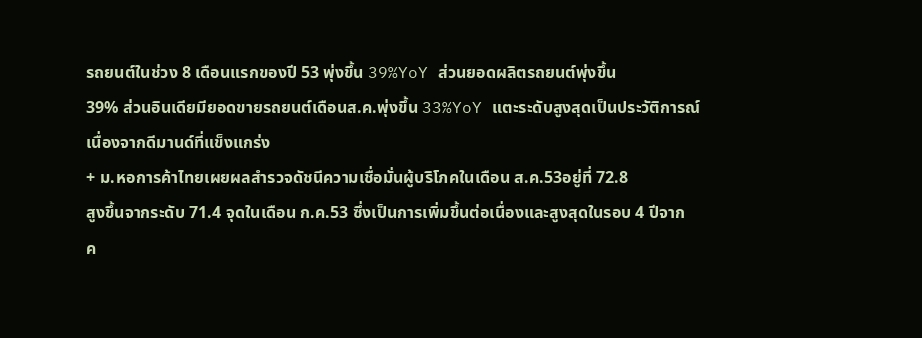รถยนต์ในช่วง 8 เดือนแรกของปี 53 พุ่งขึ้น 39%YoY ส่วนยอดผลิตรถยนต์พุ่งขึ้น
39% ส่วนอินเดียมียอดขายรถยนต์เดือนส.ค.พุ่งขึ้น 33%YoY แตะระดับสูงสุดเป็นประวัติการณ์
เนื่องจากดีมานด์ที่แข็งแกร่ง
+ ม.หอการค้าไทยเผยผลสำรวจดัชนีความเชื่อมั่นผู้บริโภคในเดือน ส.ค.53อยู่ที่ 72.8
สูงขึ้นจากระดับ 71.4 จุดในเดือน ก.ค.53 ซึ่งเป็นการเพิ่มขึ้นต่อเนื่องและสูงสุดในรอบ 4 ปีจาก
ค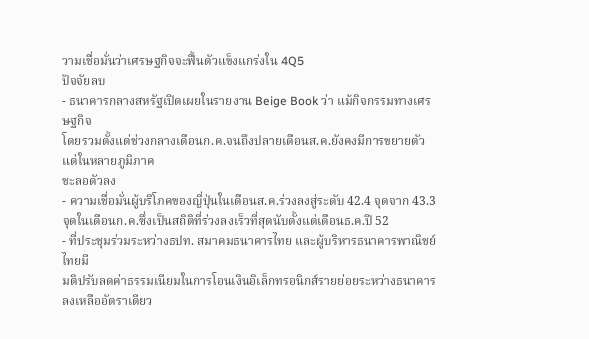วามเชื่อมั่นว่าเศรษฐกิจจะฟื้นตัวแข็งแกร่งใน 4Q5
ปัจจัยลบ
- ธนาคารกลางสหรัฐเปิดเผยในรายงาน Beige Book ว่า แม้กิจกรรมทางเศรษฐกิจ
โดยรวมตั้งแต่ช่วงกลางเดือนก.ค.จนถึงปลายเดือนส.ค.ยังคงมีการขยายตัวแต่ในหลายภูมิภาค
ชะลอตัวลง
- ความเชื่อมั่นผู้บริโภคของญี่ปุ่นในเดือนส.ค.ร่วงลงสู่ระดับ 42.4 จุดจาก 43.3
จุดในเดือนก.ค.ซึ่งเป็นสถิติที่ร่วงลงเร็วที่สุดนับตั้งแต่เดือนธ.ค.ปี 52
- ที่ประชุมร่วมระหว่างธปท. สมาคมธนาคารไทย และผู้บริหารธนาคารพาณิชย์ไทยมี
มติปรับลดค่าธรรมเนียมในการโอนเงินอิเล็กทรอนิกส์รายย่อยระหว่างธนาคารลงเหลืออัตราเดียว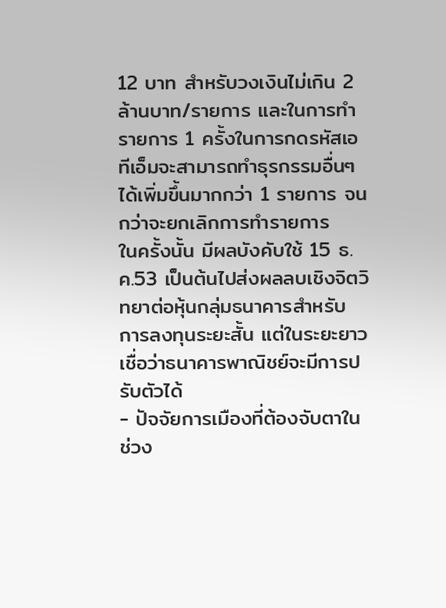12 บาท สำหรับวงเงินไม่เกิน 2 ล้านบาท/รายการ และในการทำรายการ 1 ครั้งในการกดรหัสเอ
ทีเอ็มจะสามารถทำธุรกรรมอื่นๆ ได้เพิ่มขึ้นมากกว่า 1 รายการ จนกว่าจะยกเลิกการทำรายการ
ในครั้งนั้น มีผลบังคับใช้ 15 ธ.ค.53 เป็นต้นไปส่งผลลบเชิงจิตวิทยาต่อหุ้นกลุ่มธนาคารสำหรับ
การลงทุนระยะสั้น แต่ในระยะยาวเชื่อว่าธนาคารพาณิชย์จะมีการปรับตัวได้
- ปัจจัยการเมืองที่ต้องจับตาในช่วง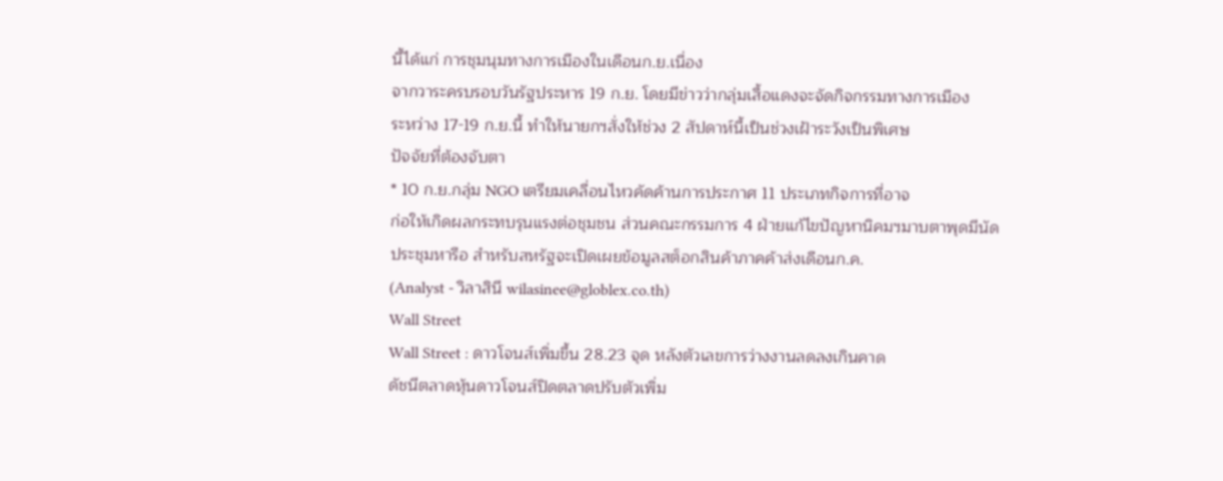นี้ได้แก่ การชุมนุมทางการเมืองในเดือนก.ย.เนื่อง
จากวาระครบรอบวันรัฐประหาร 19 ก.ย. โดยมีข่าวว่ากลุ่มเสื้อแดงจะจัดกิจกรรมทางการเมือง
ระหว่าง 17-19 ก.ย.นี้ ทำให้นายกฯสั่งให้ช่วง 2 สัปดาห์นี้เป็นช่วงเฝ้าระวังเป็นพิเศษ
ปัจจัยที่ต้องจับตา
* 10 ก.ย.กลุ่ม NGO เตรียมเคลื่อนไหวคัดค้านการประกาศ 11 ประเภทกิจการที่อาจ
ก่อให้เกิดผลกระทบรุนแรงต่อชุมชน ส่วนคณะกรรมการ 4 ฝ่ายแก้ไขปัญหานิคมฯมาบตาพุดมีนัด
ประชุมหารือ สำหรับสหรัฐจะเปิดเผยข้อมูลสต็อกสินค้าภาคค้าส่งเดือนก.ค.
(Analyst - วิลาสินี wilasinee@globlex.co.th)
Wall Street
Wall Street : ดาวโจนส์เพิ่มขึ้น 28.23 จุด หลังตัวเลขการว่างงานลดลงเกินคาด
ดัชนีตลาดหุ้นดาวโจนส์ปิดตลาดปรับตัวเพิ่ม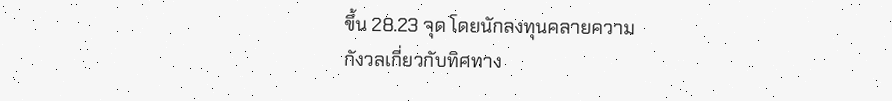ขึ้น 28.23 จุด โดยนักลงทุนคลายความ
กังวลเกี่ยวกับทิศทาง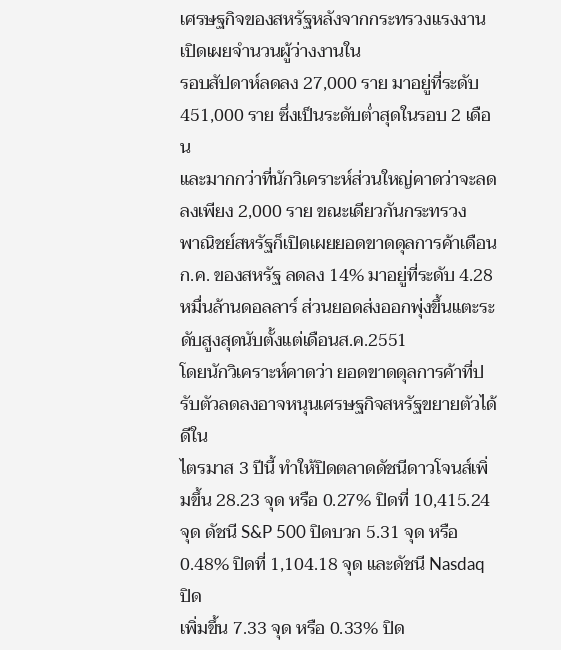เศรษฐกิจของสหรัฐหลังจากกระทรวงแรงงานเปิดเผยจำนวนผู้ว่างงานใน
รอบสัปดาห์ลดลง 27,000 ราย มาอยู่ที่ระดับ 451,000 ราย ซึ่งเป็นระดับต่ำสุดในรอบ 2 เดือน
และมากกว่าที่นักวิเคราะห์ส่วนใหญ่คาดว่าจะลดลงเพียง 2,000 ราย ขณะเดียวกันกระทรวง
พาณิชย์สหรัฐก็เปิดเผยยอดขาดดุลการค้าเดือนก.ค. ของสหรัฐ ลดลง 14% มาอยู่ที่ระดับ 4.28
หมื่นล้านดอลลาร์ ส่วนยอดส่งออกพุ่งขึ้นแตะระดับสูงสุดนับตั้งแต่เดือนส.ค.2551
โดยนักวิเคราะห์คาดว่า ยอดขาดดุลการค้าที่ปรับตัวลดลงอาจหนุนเศรษฐกิจสหรัฐขยายตัวได้ดีใน
ไตรมาส 3 ปีนี้ ทำให้ปิดตลาดดัชนีดาวโจนส์เพิ่มขึ้น 28.23 จุด หรือ 0.27% ปิดที่ 10,415.24
จุด ดัชนี S&P 500 ปิดบวก 5.31 จุด หรือ 0.48% ปิดที่ 1,104.18 จุด และดัชนี Nasdaq ปิด
เพิ่มขึ้น 7.33 จุด หรือ 0.33% ปิด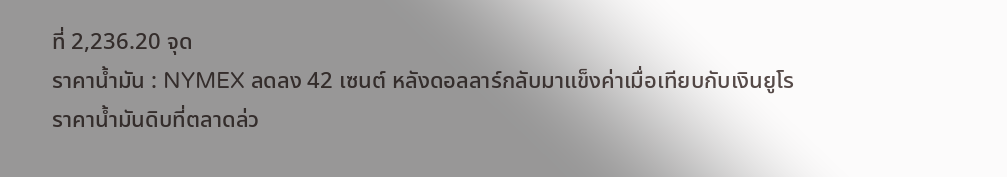ที่ 2,236.20 จุด
ราคาน้ำมัน : NYMEX ลดลง 42 เซนต์ หลังดอลลาร์กลับมาแข็งค่าเมื่อเทียบกับเงินยูโร
ราคาน้ำมันดิบที่ตลาดล่ว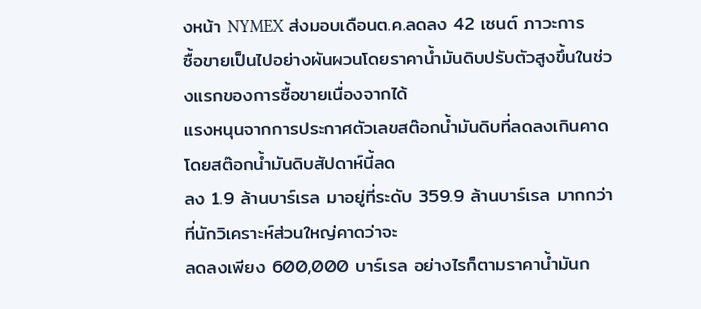งหน้า NYMEX ส่งมอบเดือนต.ค.ลดลง 42 เซนต์ ภาวะการ
ซื้อขายเป็นไปอย่างผันผวนโดยราคาน้ำมันดิบปรับตัวสูงขึ้นในช่วงแรกของการซื้อขายเนื่องจากได้
แรงหนุนจากการประกาศตัวเลขสต๊อกน้ำมันดิบที่ลดลงเกินคาด โดยสต๊อกน้ำมันดิบสัปดาห์นี้ลด
ลง 1.9 ล้านบาร์เรล มาอยู่ที่ระดับ 359.9 ล้านบาร์เรล มากกว่าที่นักวิเคราะห์ส่วนใหญ่คาดว่าจะ
ลดลงเพียง 600,000 บาร์เรล อย่างไรก็ตามราคาน้ำมันก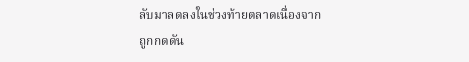ลับมาลดลงในช่วงท้ายตลาดเนื่องจาก
ถูกกดดัน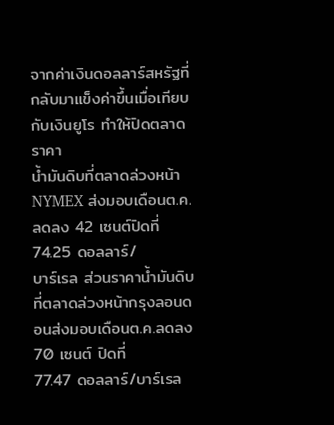จากค่าเงินดอลลาร์สหรัฐที่กลับมาแข็งค่าขึ้นเมื่อเทียบกับเงินยูโร ทำให้ปิดตลาดราคา
น้ำมันดิบที่ตลาดล่วงหน้า NYMEX ส่งมอบเดือนต.ค.ลดลง 42 เซนต์ปิดที่ 74.25 ดอลลาร์/
บาร์เรล ส่วนราคาน้ำมันดิบที่ตลาดล่วงหน้ากรุงลอนดอนส่งมอบเดือนต.ค.ลดลง 70 เซนต์ ปิดที่
77.47 ดอลลาร์/บาร์เรล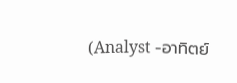(Analyst -อาทิตย์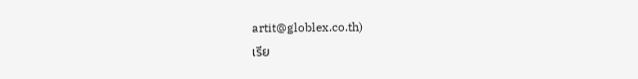artit@globlex.co.th)
เรีย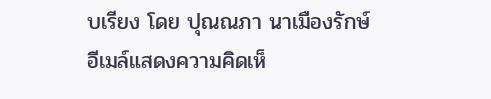บเรียง โดย ปุณณภา นาเมืองรักษ์
อีเมล์แสดงความคิดเห็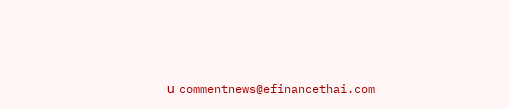น commentnews@efinancethai.com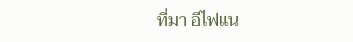ที่มา อีไฟแน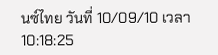นซ์ไทย วันที่ 10/09/10 เวลา 10:18:25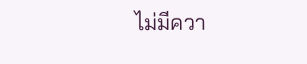ไม่มีควา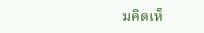มคิดเห็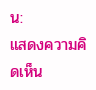น:
แสดงความคิดเห็น